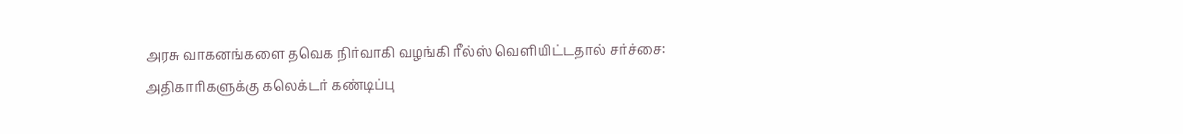அரசு வாகனங்களை தவெக நிர்வாகி வழங்கி ரீல்ஸ் வெளியிட்டதால் சர்ச்சை: அதிகாரிகளுக்கு கலெக்டர் கண்டிப்பு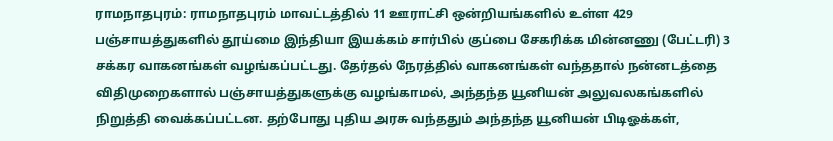ராமநாதபுரம்: ராமநாதபுரம் மாவட்டத்தில் 11 ஊராட்சி ஒன்றியங்களில் உள்ள 429 பஞ்சாயத்துகளில் தூய்மை இந்தியா இயக்கம் சார்பில் குப்பை சேகரிக்க மின்னணு (பேட்டரி) 3 சக்கர வாகனங்கள் வழங்கப்பட்டது. தேர்தல் நேரத்தில் வாகனங்கள் வந்ததால் நன்னடத்தை விதிமுறைகளால் பஞ்சாயத்துகளுக்கு வழங்காமல், அந்தந்த யூனியன் அலுவலகங்களில் நிறுத்தி வைக்கப்பட்டன. தற்போது புதிய அரசு வந்ததும் அந்தந்த யூனியன் பிடிஓக்கள்,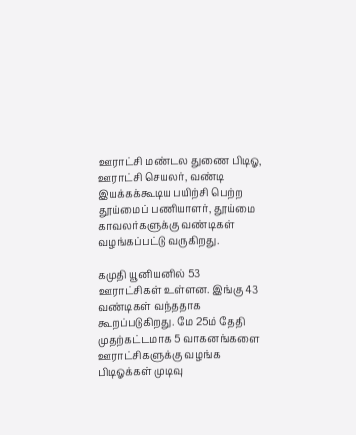ஊராட்சி மண்டல துணை பிடிஓ, ஊராட்சி செயலர், வண்டி இயக்கக்கூடிய பயிற்சி பெற்ற தூய்மைப் பணியாளர், தூய்மை காவலர்களுக்கு வண்டிகள் வழங்கப்பட்டு வருகிறது.

கமுதி யூனியனில் 53 ஊராட்சிகள் உள்ளன. இங்கு 43 வண்டிகள் வந்ததாக கூறப்படுகிறது. மே 25ம் தேதி முதற்கட்டமாக 5 வாகனங்களை ஊராட்சிகளுக்கு வழங்க பிடிஓக்கள் முடிவு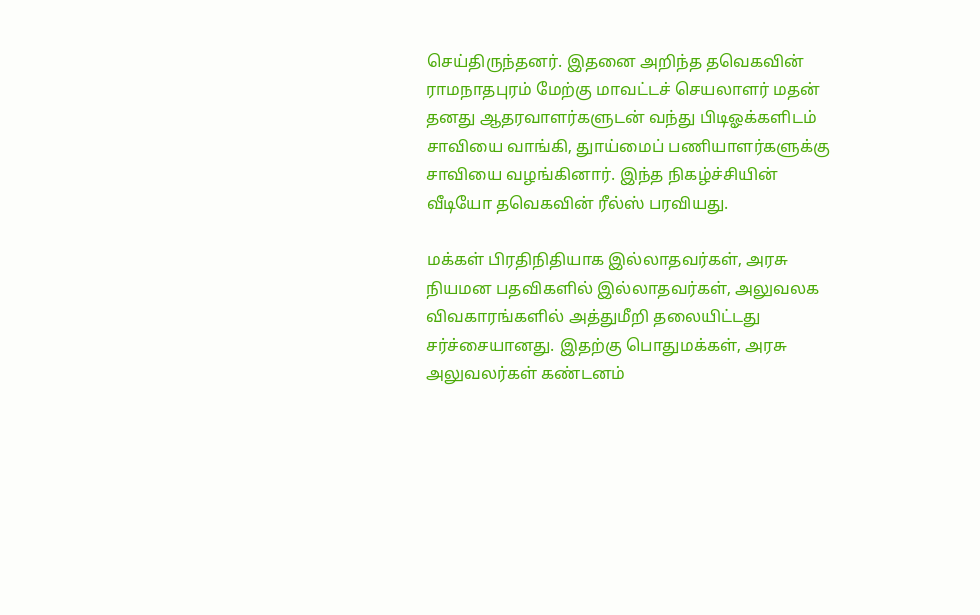செய்திருந்தனர். இதனை அறிந்த தவெகவின் ராமநாதபுரம் மேற்கு மாவட்டச் செயலாளர் மதன் தனது ஆதரவாளர்களுடன் வந்து பிடிஓக்களிடம் சாவியை வாங்கி, துாய்மைப் பணியாளர்களுக்கு சாவியை வழங்கினார். இந்த நிகழ்ச்சியின் வீடியோ தவெகவின் ரீல்ஸ் பரவியது.

மக்கள் பிரதிநிதியாக இல்லாதவர்கள், அரசு நியமன பதவிகளில் இல்லாதவர்கள், அலுவலக விவகாரங்களில் அத்துமீறி தலையிட்டது சர்ச்சையானது. இதற்கு பொதுமக்கள், அரசு அலுவலர்கள் கண்டனம்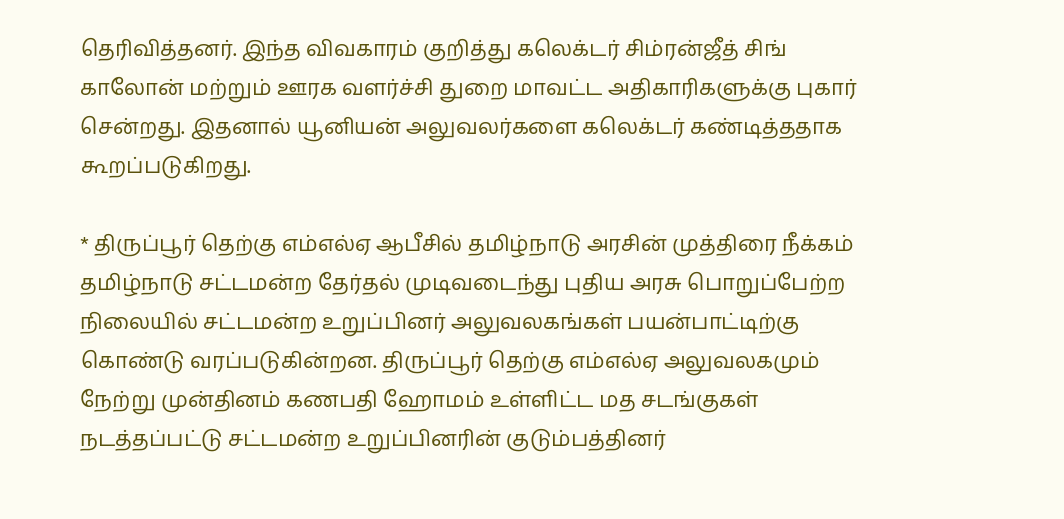தெரிவித்தனர். இந்த விவகாரம் குறித்து கலெக்டர் சிம்ரன்ஜீத் சிங் காலோன் மற்றும் ஊரக வளர்ச்சி துறை மாவட்ட அதிகாரிகளுக்கு புகார் சென்றது. இதனால் யூனியன் அலுவலர்களை கலெக்டர் கண்டித்ததாக கூறப்படுகிறது.

* திருப்பூர் தெற்கு எம்எல்ஏ ஆபீசில் தமிழ்நாடு அரசின் முத்திரை நீக்கம்
தமிழ்நாடு சட்டமன்ற தேர்தல் முடிவடைந்து புதிய அரசு பொறுப்பேற்ற நிலையில் சட்டமன்ற உறுப்பினர் அலுவலகங்கள் பயன்பாட்டிற்கு கொண்டு வரப்படுகின்றன. திருப்பூர் தெற்கு எம்எல்ஏ அலுவலகமும் நேற்று முன்தினம் கணபதி ஹோமம் உள்ளிட்ட மத சடங்குகள் நடத்தப்பட்டு சட்டமன்ற உறுப்பினரின் குடும்பத்தினர்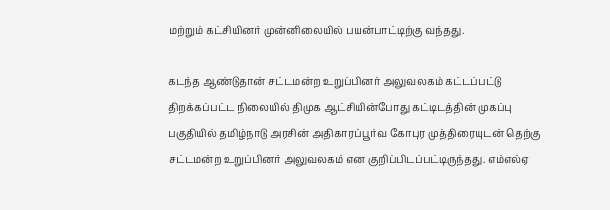மற்றும் கட்சியினர் முன்னிலையில் பயன்பாட்டிற்கு வந்தது.

கடந்த ஆண்டுதான் சட்டமன்ற உறுப்பினர் அலுவலகம் கட்டப்பட்டு திறக்கப்பட்ட நிலையில் திமுக ஆட்சியின்போது கட்டிடத்தின் முகப்பு பகுதியில் தமிழ்நாடு அரசின் அதிகாரப்பூர்வ கோபுர முத்திரையுடன் தெற்கு சட்டமன்ற உறுப்பினர் அலுவலகம் என குறிப்பிடப்பட்டிருந்தது. எம்எல்ஏ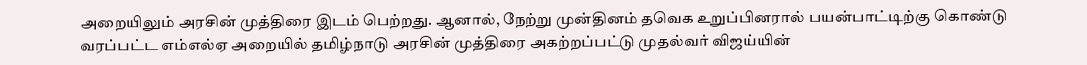அறையிலும் அரசின் முத்திரை இடம் பெற்றது. ஆனால், நேற்று முன்தினம் தவெக உறுப்பினரால் பயன்பாட்டிற்கு கொண்டு வரப்பட்ட எம்எல்ஏ அறையில் தமிழ்நாடு அரசின் முத்திரை அகற்றப்பட்டு முதல்வர் விஜய்யின்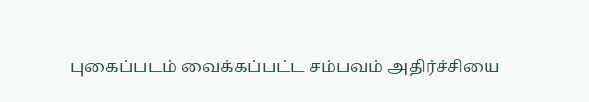புகைப்படம் வைக்கப்பட்ட சம்பவம் அதிர்ச்சியை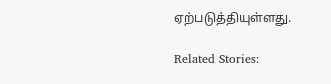ஏற்படுத்தியுள்ளது.

Related Stories: